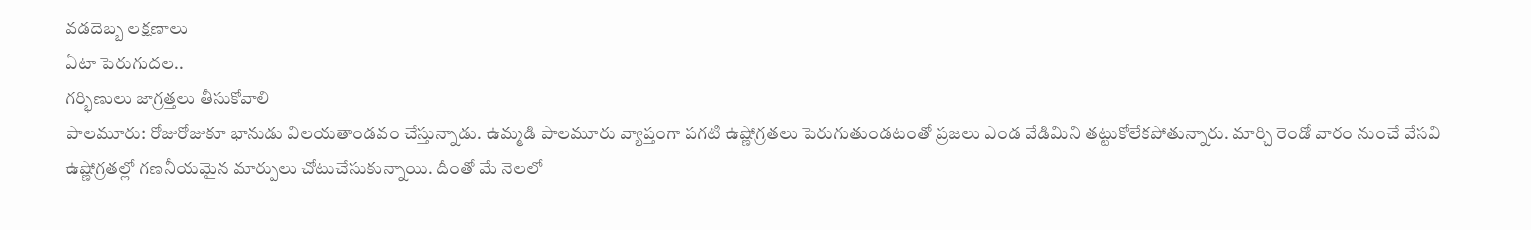వడదెబ్బ లక్షణాలు
ఏటా పెరుగుదల..
గర్భిణులు జాగ్రత్తలు తీసుకోవాలి
పాలమూరు: రోజురోజుకూ భానుడు విలయతాండవం చేస్తున్నాడు. ఉమ్మడి పాలమూరు వ్యాప్తంగా పగటి ఉష్ణోగ్రతలు పెరుగుతుండటంతో ప్రజలు ఎండ వేడిమిని తట్టుకోలేకపోతున్నారు. మార్చి రెండో వారం నుంచే వేసవి ఉష్ణోగ్రతల్లో గణనీయమైన మార్పులు చోటుచేసుకున్నాయి. దీంతో మే నెలలో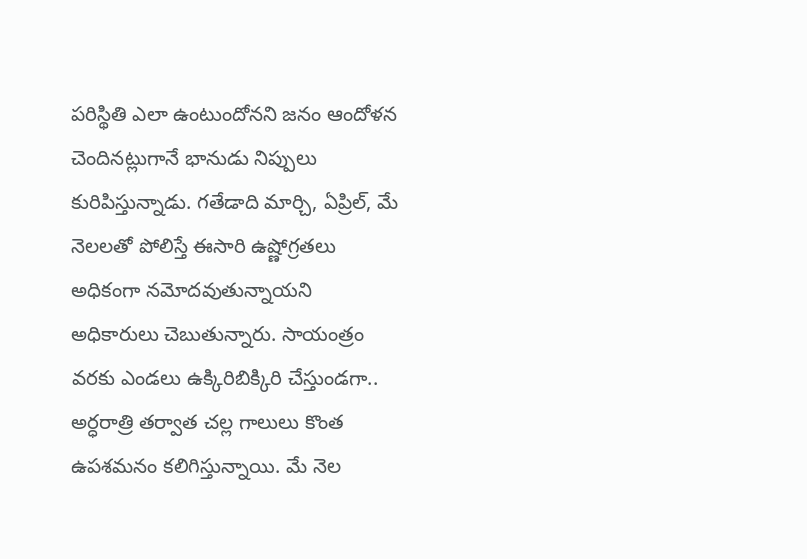పరిస్థితి ఎలా ఉంటుందోనని జనం ఆందోళన చెందినట్లుగానే భానుడు నిప్పులు కురిపిస్తున్నాడు. గతేడాది మార్చి, ఏప్రిల్, మే నెలలతో పోలిస్తే ఈసారి ఉష్ణోగ్రతలు అధికంగా నమోదవుతున్నాయని అధికారులు చెబుతున్నారు. సాయంత్రం వరకు ఎండలు ఉక్కిరిబిక్కిరి చేస్తుండగా.. అర్ధరాత్రి తర్వాత చల్ల గాలులు కొంత ఉపశమనం కలిగిస్తున్నాయి. మే నెల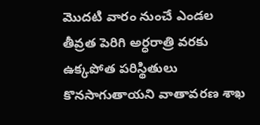మొదటి వారం నుంచే ఎండల తీవ్రత పెరిగి అర్ధరాత్రి వరకు ఉక్కపోత పరిస్థితులు కొనసాగుతాయని వాతావరణ శాఖ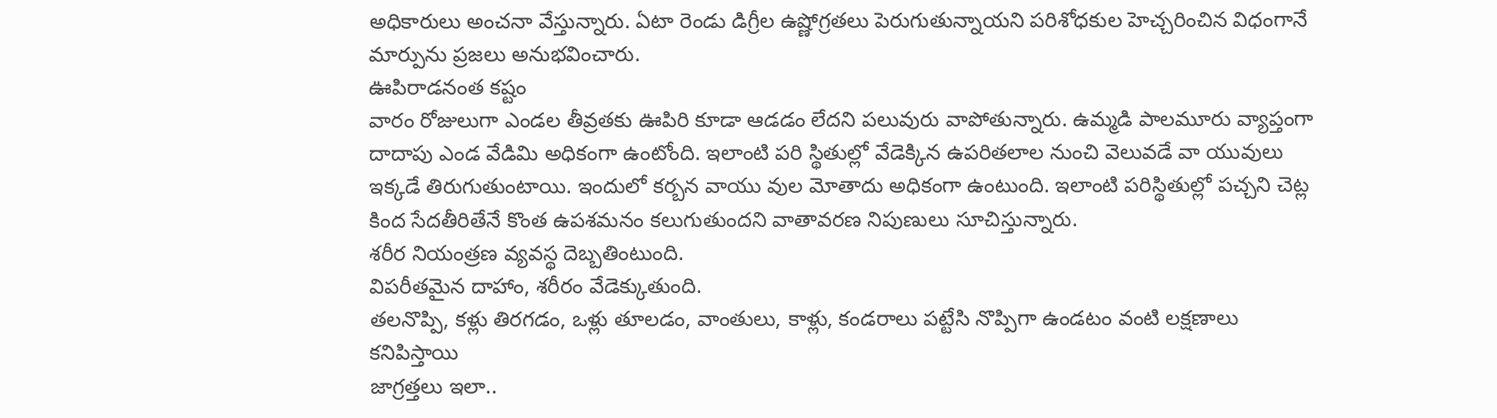అధికారులు అంచనా వేస్తున్నారు. ఏటా రెండు డిగ్రీల ఉష్ణోగ్రతలు పెరుగుతున్నాయని పరిశోధకుల హెచ్చరించిన విధంగానే మార్పును ప్రజలు అనుభవించారు.
ఊపిరాడనంత కష్టం
వారం రోజులుగా ఎండల తీవ్రతకు ఊపిరి కూడా ఆడడం లేదని పలువురు వాపోతున్నారు. ఉమ్మడి పాలమూరు వ్యాప్తంగా దాదాపు ఎండ వేడిమి అధికంగా ఉంటోంది. ఇలాంటి పరి స్థితుల్లో వేడెక్కిన ఉపరితలాల నుంచి వెలువడే వా యువులు ఇక్కడే తిరుగుతుంటాయి. ఇందులో కర్బన వాయు వుల మోతాదు అధికంగా ఉంటుంది. ఇలాంటి పరిస్థితుల్లో పచ్చని చెట్ల కింద సేదతీరితేనే కొంత ఉపశమనం కలుగుతుందని వాతావరణ నిపుణులు సూచిస్తున్నారు.
శరీర నియంత్రణ వ్యవస్థ దెబ్బతింటుంది.
విపరీతమైన దాహాం, శరీరం వేడెక్కుతుంది.
తలనొప్పి, కళ్లు తిరగడం, ఒళ్లు తూలడం, వాంతులు, కాళ్లు, కండరాలు పట్టేసి నొప్పిగా ఉండటం వంటి లక్షణాలు కనిపిస్తాయి
జాగ్రత్తలు ఇలా..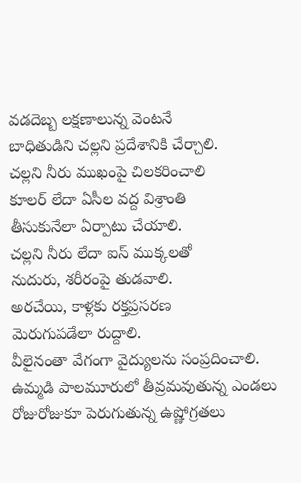వడదెబ్బ లక్షణాలున్న వెంటనే
బాధితుడిని చల్లని ప్రదేశానికి చేర్చాలి.
చల్లని నీరు ముఖంపై చిలకరించాలి
కూలర్ లేదా ఏసీల వద్ద విశ్రాంతి
తీసుకునేలా ఏర్పాటు చేయాలి.
చల్లని నీరు లేదా ఐస్ ముక్కలతో
నుదురు, శరీరంపై తుడవాలి.
అరచేయి, కాళ్లకు రక్తప్రసరణ
మెరుగుపడేలా రుద్దాలి.
వీలైనంతా వేగంగా వైద్యులను సంప్రదించాలి.
ఉమ్మడి పాలమూరులో తీవ్రమవుతున్న ఎండలు
రోజురోజుకూ పెరుగుతున్న ఉష్ణోగ్రతలు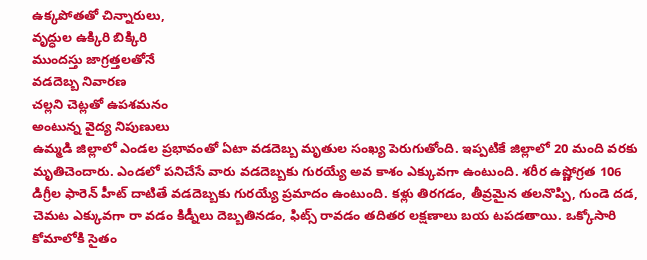ఉక్కపోతతో చిన్నారులు,
వృద్ధుల ఉక్కిరి బిక్కిరి
ముందస్తు జాగ్రత్తలతోనే
వడదెబ్బ నివారణ
చల్లని చెట్లతో ఉపశమనం
అంటున్న వైద్య నిపుణులు
ఉమ్మడి జిల్లాలో ఎండల ప్రభావంతో ఏటా వడదెబ్బ మృతుల సంఖ్య పెరుగుతోంది. ఇప్పటికే జిల్లాలో 20 మంది వరకు మృతిచెందారు. ఎండలో పనిచేసే వారు వడదెబ్బకు గురయ్యే అవ కాశం ఎక్కువగా ఉంటుంది. శరీర ఉష్ణోగ్రత 106 డిగ్రీల ఫారెన్ హీట్ దాటితే వడదెబ్బకు గురయ్యే ప్రమాదం ఉంటుంది. కళ్లు తిరగడం, తీవ్రమైన తలనొప్పి, గుండె దడ, చెమట ఎక్కువగా రా వడం కిడ్నీలు దెబ్బతినడం, ఫిట్స్ రావడం తదితర లక్షణాలు బయ టపడతాయి. ఒక్కోసారి కోమాలోకి సైతం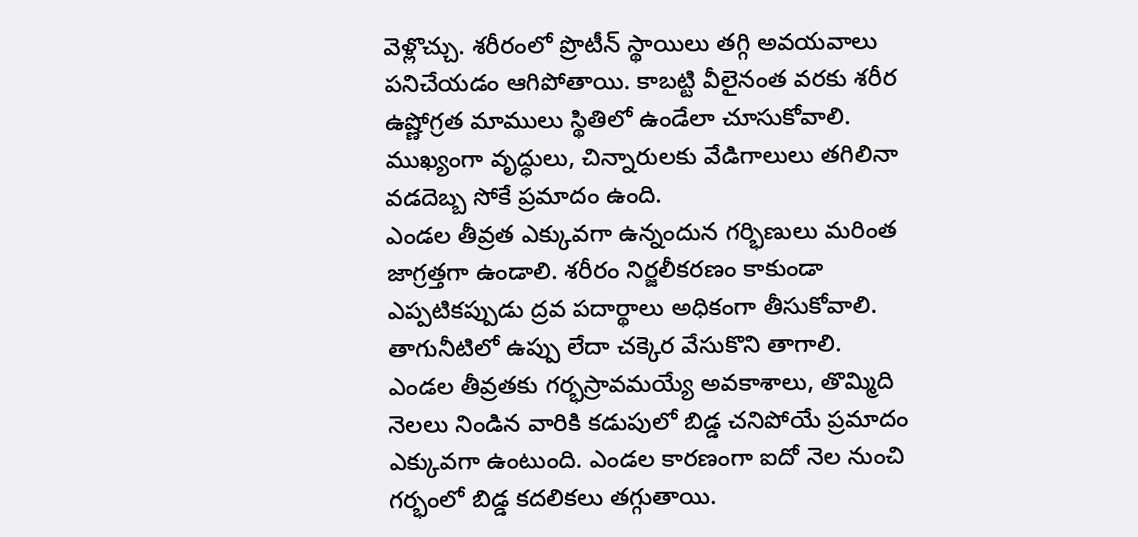వెళ్లొచ్చు. శరీరంలో ప్రొటీన్ స్థాయిలు తగ్గి అవయవాలు పనిచేయడం ఆగిపోతాయి. కాబట్టి వీలైనంత వరకు శరీర ఉష్ణోగ్రత మాములు స్థితిలో ఉండేలా చూసుకోవాలి. ముఖ్యంగా వృద్ధులు, చిన్నారులకు వేడిగాలులు తగిలినా వడదెబ్బ సోకే ప్రమాదం ఉంది.
ఎండల తీవ్రత ఎక్కువగా ఉన్నందున గర్భిణులు మరింత జాగ్రత్తగా ఉండాలి. శరీరం నిర్జలీకరణం కాకుండా ఎప్పటికప్పుడు ద్రవ పదార్థాలు అధికంగా తీసుకోవాలి. తాగునీటిలో ఉప్పు లేదా చక్కెర వేసుకొని తాగాలి. ఎండల తీవ్రతకు గర్భస్రావమయ్యే అవకాశాలు, తొమ్మిది నెలలు నిండిన వారికి కడుపులో బిడ్డ చనిపోయే ప్రమాదం ఎక్కువగా ఉంటుంది. ఎండల కారణంగా ఐదో నెల నుంచి గర్భంలో బిడ్డ కదలికలు తగ్గుతాయి.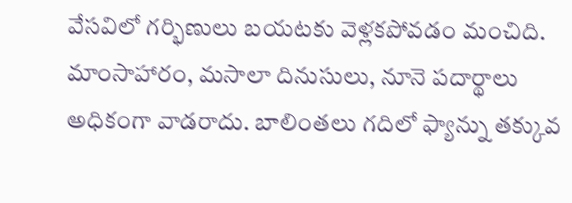వేసవిలో గర్భిణులు బయటకు వెళ్లకపోవడం మంచిది. మాంసాహారం, మసాలా దినుసులు, నూనె పదార్థాలు అధికంగా వాడరాదు. బాలింతలు గదిలో ఫ్యాన్ను తక్కువ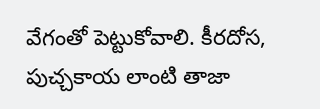వేగంతో పెట్టుకోవాలి. కీరదోస, పుచ్చకాయ లాంటి తాజా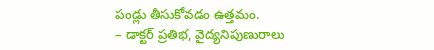పండ్లు తీసుకోవడం ఉత్తమం.
– డాక్టర్ ప్రతిభ, వైద్యనిపుణురాలు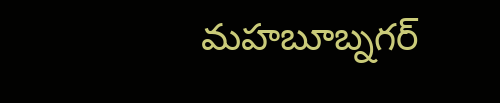మహబూబ్నగర్